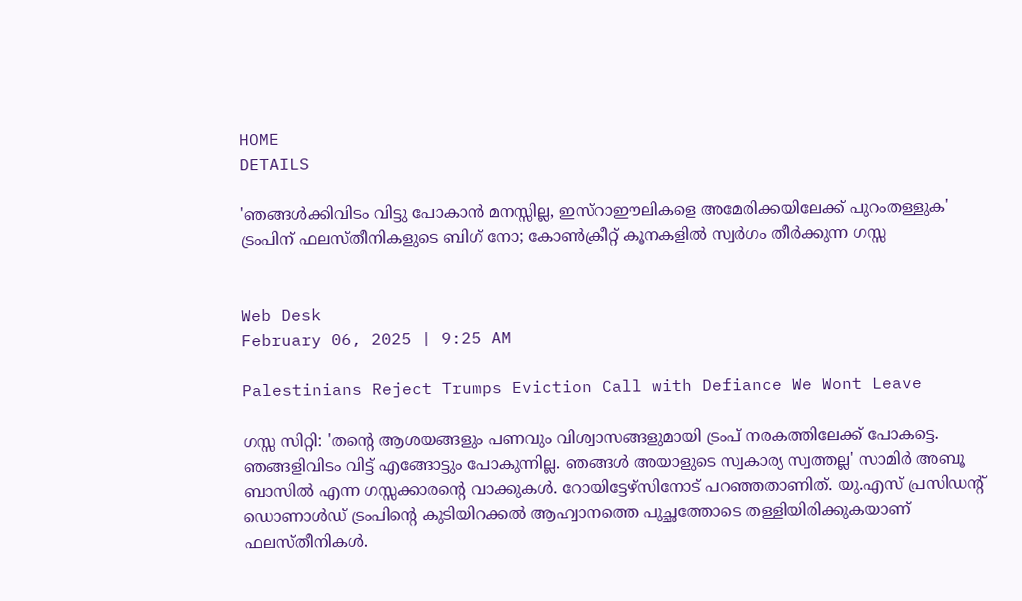HOME
DETAILS

'ഞങ്ങള്‍ക്കിവിടം വിട്ടു പോകാന്‍ മനസ്സില്ല, ഇസ്‌റാഈലികളെ അമേരിക്കയിലേക്ക് പുറംതള്ളുക' ട്രംപിന് ഫലസ്തീനികളുടെ ബിഗ് നോ; കോണ്‍ക്രീറ്റ് കൂനകളില്‍ സ്വര്‍ഗം തീര്‍ക്കുന്ന ഗസ്സ


Web Desk
February 06, 2025 | 9:25 AM

Palestinians Reject Trumps Eviction Call with Defiance We Wont Leave

ഗസ്സ സിറ്റി: 'തന്റെ ആശയങ്ങളും പണവും വിശ്വാസങ്ങളുമായി ട്രംപ് നരകത്തിലേക്ക് പോകട്ടെ. ഞങ്ങളിവിടം വിട്ട് എങ്ങോട്ടും പോകുന്നില്ല. ഞങ്ങള്‍ അയാളുടെ സ്വകാര്യ സ്വത്തല്ല' സാമിര്‍ അബൂ ബാസില്‍ എന്ന ഗസ്സക്കാരന്റെ വാക്കുകള്‍. റോയിട്ടേഴ്‌സിനോട് പറഞ്ഞതാണിത്. യു.എസ് പ്രസിഡന്റ് ഡൊണാള്‍ഡ് ട്രംപിന്റെ കുടിയിറക്കല്‍ ആഹ്വാനത്തെ പുച്ഛത്തോടെ തള്ളിയിരിക്കുകയാണ് ഫലസ്തീനികള്‍.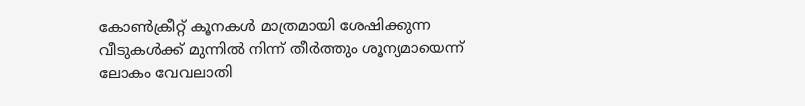കോണ്‍ക്രീറ്റ് കൂനകള്‍ മാത്രമായി ശേഷിക്കുന്ന വീടുകള്‍ക്ക് മുന്നില്‍ നിന്ന് തീര്‍ത്തും ശൂന്യമായെന്ന് ലോകം വേവലാതി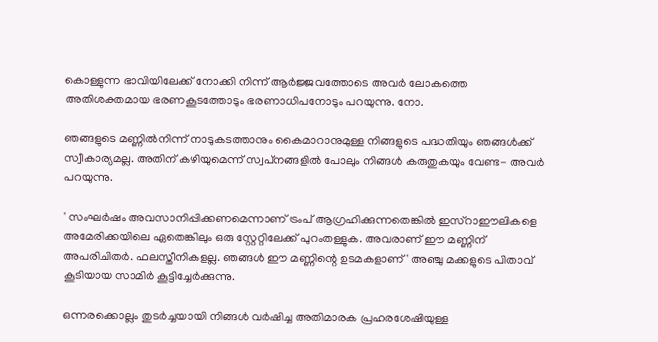കൊള്ളുന്ന ഭാവിയിലേക്ക് നോക്കി നിന്ന് ആര്‍ജ്ജവത്തോടെ അവര്‍ ലോകത്തെ അതിശക്തമായ ഭരണകൂടത്തോടും ഭരണാധിപനോടും പറയുന്നു. നോ.

ഞങ്ങളുടെ മണ്ണില്‍നിന്ന് നാടുകടത്താനും കൈമാറാനുമുള്ള നിങ്ങളുടെ പദ്ധതിയും ഞങ്ങള്‍ക്ക് സ്വീകാര്യമല്ല. അതിന് കഴിയുമെന്ന് സ്വപ്‌നങ്ങളില്‍ പോലും നിങ്ങള്‍ കരുതുകയും വേണ്ട- അവര്‍ പറയുന്നു.

' സംഘര്‍ഷം അവസാനിപ്പിക്കണമെന്നാണ് ട്രംപ് ആഗ്രഹിക്കുന്നതെങ്കില്‍ ഇസ്‌റാഈലികളെ അമേരിക്കയിലെ ഏതെങ്കിലും ഒരു സ്റ്റേറ്റിലേക്ക് പുറംതള്ളുക. അവരാണ് ഈ മണ്ണിന് അപരിചിതര്‍. ഫലസ്തീനികളല്ല. ഞങ്ങള്‍ ഈ മണ്ണിന്റെ ഉടമകളാണ്' അഞ്ചു മക്കളുടെ പിതാവ് കൂടിയായ സാമിര്‍ കൂട്ടിച്ചേര്‍ക്കുന്നു.

ഒന്നരക്കൊല്ലം തുടര്‍ച്ചയായി നിങ്ങള്‍ വര്‍ഷിച്ച അതിമാരക പ്രഹരശേഷിയുള്ള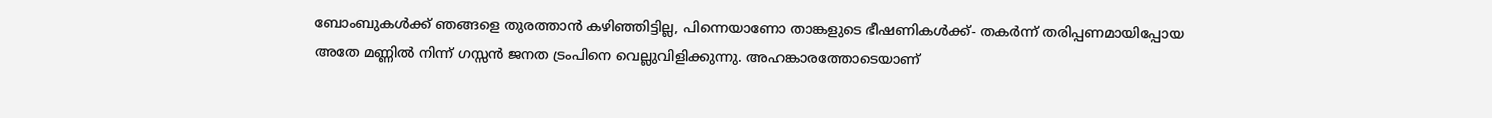ബോംബുകള്‍ക്ക് ഞങ്ങളെ തുരത്താന്‍ കഴിഞ്ഞിട്ടില്ല, പിന്നെയാണോ താങ്കളുടെ ഭീഷണികള്‍ക്ക്- തകര്‍ന്ന് തരിപ്പണമായിപ്പോയ അതേ മണ്ണില്‍ നിന്ന് ഗസ്സന്‍ ജനത ട്രംപിനെ വെല്ലുവിളിക്കുന്നു. അഹങ്കാരത്തോടെയാണ്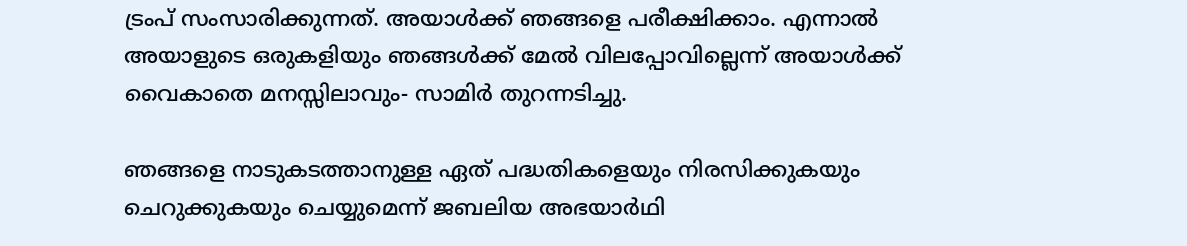ട്രംപ് സംസാരിക്കുന്നത്. അയാള്‍ക്ക് ഞങ്ങളെ പരീക്ഷിക്കാം. എന്നാല്‍ അയാളുടെ ഒരുകളിയും ഞങ്ങള്‍ക്ക് മേല്‍ വിലപ്പോവില്ലെന്ന് അയാള്‍ക്ക് വൈകാതെ മനസ്സിലാവും- സാമിര്‍ തുറന്നടിച്ചു.

ഞങ്ങളെ നാടുകടത്താനുള്ള ഏത് പദ്ധതികളെയും നിരസിക്കുകയും ചെറുക്കുകയും ചെയ്യുമെന്ന് ജബലിയ അഭയാര്‍ഥി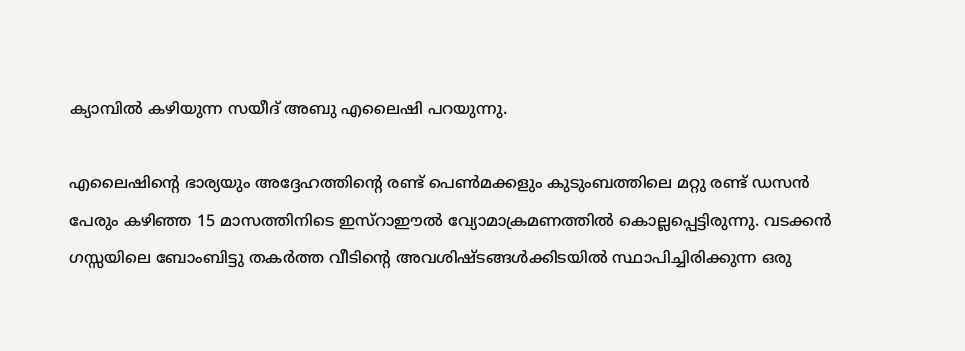ക്യാമ്പില്‍ കഴിയുന്ന സയീദ് അബു എലൈഷി പറയുന്നു.

എലൈഷിന്റെ ഭാര്യയും അദ്ദേഹത്തിന്റെ രണ്ട് പെണ്‍മക്കളും കുടുംബത്തിലെ മറ്റു രണ്ട് ഡസന്‍ പേരും കഴിഞ്ഞ 15 മാസത്തിനിടെ ഇസ്‌റാഈല്‍ വ്യോമാക്രമണത്തില്‍ കൊല്ലപ്പെട്ടിരുന്നു. വടക്കന്‍ ഗസ്സയിലെ ബോംബിട്ടു തകര്‍ത്ത വീടിന്റെ അവശിഷ്ടങ്ങള്‍ക്കിടയില്‍ സ്ഥാപിച്ചിരിക്കുന്ന ഒരു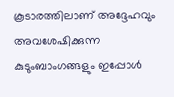കൂടാരത്തിലാണ് അദ്ദേഹവും അവശേഷിക്കുന്ന കുടുംബാംഗങ്ങളും ഇപ്പോള്‍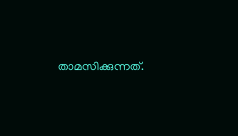താമസിക്കുന്നത്.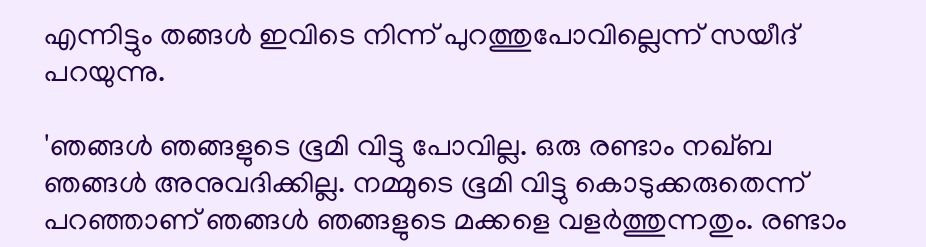എന്നിട്ടും തങ്ങള്‍ ഇവിടെ നിന്ന് പുറത്തുപോവില്ലെന്ന് സയീദ് പറയുന്നു.

'ഞങ്ങള്‍ ഞങ്ങളുടെ ഭൂമി വിട്ടു പോവില്ല. ഒരു രണ്ടാം നഖ്ബ ഞങ്ങള്‍ അനുവദിക്കില്ല. നമ്മുടെ ഭൂമി വിട്ടു കൊടുക്കരുതെന്ന് പറഞ്ഞാണ് ഞങ്ങള്‍ ഞങ്ങളുടെ മക്കളെ വളര്‍ത്തുന്നതും. രണ്ടാം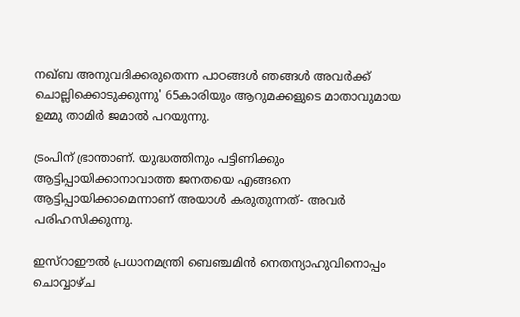നഖ്ബ അനുവദിക്കരുതെന്ന പാഠങ്ങള്‍ ഞങ്ങള്‍ അവര്‍ക്ക് ചൊല്ലിക്കൊടുക്കുന്നു' 65കാരിയും ആറുമക്കളുടെ മാതാവുമായ ഉമ്മു താമിര്‍ ജമാല്‍ പറയുന്നു.

ട്രംപിന് ഭ്രാന്താണ്. യുദ്ധത്തിനും പട്ടിണിക്കും ആട്ടിപ്പായിക്കാനാവാത്ത ജനതയെ എങ്ങനെ ആട്ടിപ്പായിക്കാമെന്നാണ് അയാള്‍ കരുതുന്നത്- അവര്‍ പരിഹസിക്കുന്നു.

ഇസ്‌റാഈല്‍ പ്രധാനമന്ത്രി ബെഞ്ചമിന്‍ നെതന്യാഹുവിനൊപ്പം ചൊവ്വാഴ്ച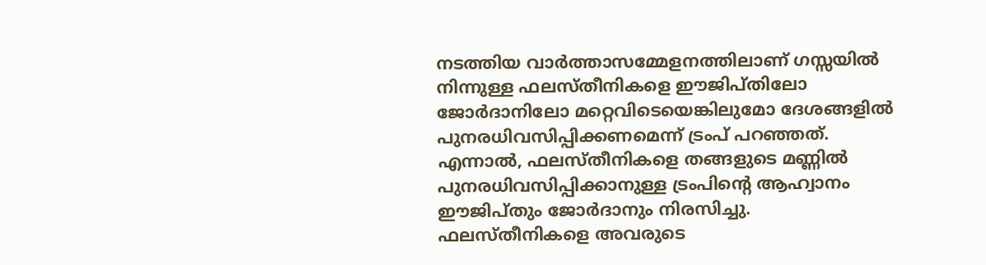നടത്തിയ വാര്‍ത്താസമ്മേളനത്തിലാണ് ഗസ്സയില്‍ നിന്നുള്ള ഫലസ്തീനികളെ ഈജിപ്തിലോ ജോര്‍ദാനിലോ മറ്റെവിടെയെങ്കിലുമോ ദേശങ്ങളില്‍ പുനരധിവസിപ്പിക്കണമെന്ന് ട്രംപ് പറഞ്ഞത്. എന്നാല്‍, ഫലസ്തീനികളെ തങ്ങളുടെ മണ്ണില്‍ പുനരധിവസിപ്പിക്കാനുള്ള ട്രംപിന്റെ ആഹ്വാനം ഈജിപ്തും ജോര്‍ദാനും നിരസിച്ചു.
ഫലസ്തീനികളെ അവരുടെ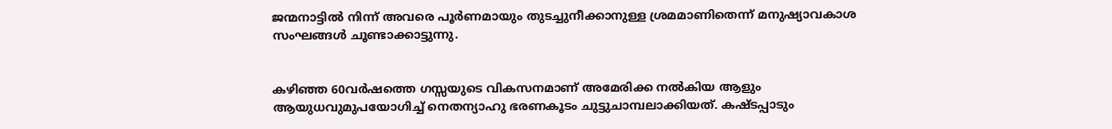ജന്മനാട്ടില്‍ നിന്ന് അവരെ പൂര്‍ണമായും തുടച്ചുനീക്കാനുള്ള ശ്രമമാണിതെന്ന് മനുഷ്യാവകാശ സംഘങ്ങള്‍ ചൂണ്ടാക്കാട്ടുന്നു.


കഴിഞ്ഞ 60വര്‍ഷത്തെ ഗസ്സയുടെ വികസനമാണ് അമേരിക്ക നല്‍കിയ ആളും ആയുധവുമുപയോഗിച്ച് നെതന്യാഹു ഭരണകൂടം ചുട്ടുചാമ്പലാക്കിയത്. കഷ്ടപ്പാടും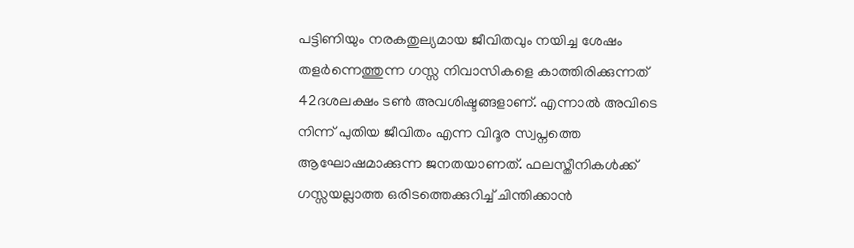പട്ടിണിയും നരകതുല്യമായ ജീവിതവും നയിച്ച ശേഷം തളര്‍ന്നെത്തുന്ന ഗസ്സ നിവാസികളെ കാത്തിരിക്കുന്നത് 42ദശലക്ഷം ടണ്‍ അവശിഷ്ടങ്ങളാണ്. എന്നാല്‍ അവിടെ നിന്ന് പുതിയ ജീവിതം എന്ന വിദൂര സ്വപ്നത്തെ ആഘോഷമാക്കുന്ന ജനതയാണത്. ഫലസ്തീനികള്‍ക്ക് ഗസ്സയല്ലാത്ത ഒരിടത്തെക്കുറിച്ച് ചിന്തിക്കാന്‍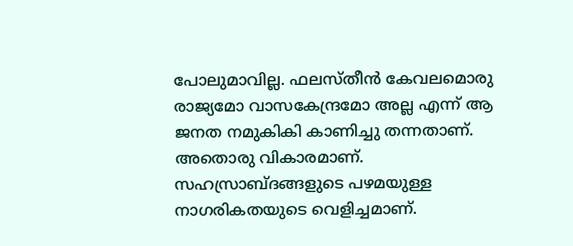പോലുമാവില്ല. ഫലസ്തീന്‍ കേവലമൊരു രാജ്യമോ വാസകേന്ദ്രമോ അല്ല എന്ന് ആ ജനത നമുകികി കാണിച്ചു തന്നതാണ്.  അതൊരു വികാരമാണ്.  സഹസ്രാബ്ദങ്ങളുടെ പഴമയുള്ള നാഗരികതയുടെ വെളിച്ചമാണ്.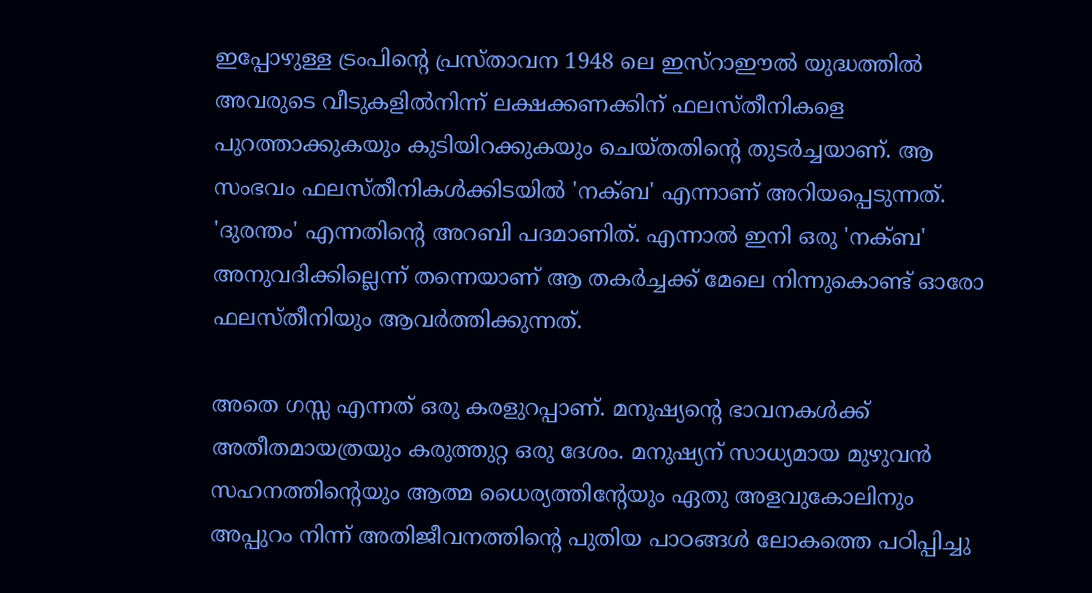ഇപ്പോഴുള്ള ട്രംപിന്റെ പ്രസ്താവന 1948 ലെ ഇസ്‌റാഈല്‍ യുദ്ധത്തില്‍ അവരുടെ വീടുകളില്‍നിന്ന് ലക്ഷക്കണക്കിന് ഫലസ്തീനികളെ പുറത്താക്കുകയും കുടിയിറക്കുകയും ചെയ്തതിന്റെ തുടര്‍ച്ചയാണ്. ആ സംഭവം ഫലസ്തീനികള്‍ക്കിടയില്‍ 'നക്ബ' എന്നാണ് അറിയപ്പെടുന്നത്. 'ദുരന്തം' എന്നതിന്റെ അറബി പദമാണിത്. എന്നാല്‍ ഇനി ഒരു 'നക്ബ' അനുവദിക്കില്ലെന്ന് തന്നെയാണ് ആ തകര്‍ച്ചക്ക് മേലെ നിന്നുകൊണ്ട് ഓരോ ഫലസ്തീനിയും ആവര്‍ത്തിക്കുന്നത്.

അതെ ഗസ്സ എന്നത് ഒരു കരളുറപ്പാണ്. മനുഷ്യന്റെ ഭാവനകള്‍ക്ക് അതീതമായത്രയും കരുത്തുറ്റ ഒരു ദേശം. മനുഷ്യന് സാധ്യമായ മുഴുവന്‍ സഹനത്തിന്റെയും ആത്മ ധൈര്യത്തിന്റേയും ഏതു അളവുകോലിനും അപ്പുറം നിന്ന് അതിജീവനത്തിന്റെ പുതിയ പാഠങ്ങള്‍ ലോകത്തെ പഠിപ്പിച്ചു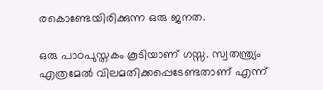രകൊണ്ടേയിരിക്കുന്ന ഒരു ജനത.

ഒരു പാഠപുസ്തകം കൂടിയാണ് ഗസ്സ. സ്വതന്ത്ര്യം എത്രമേല്‍ വിലമതിക്കപ്പെടേണ്ടതാണ് എന്ന്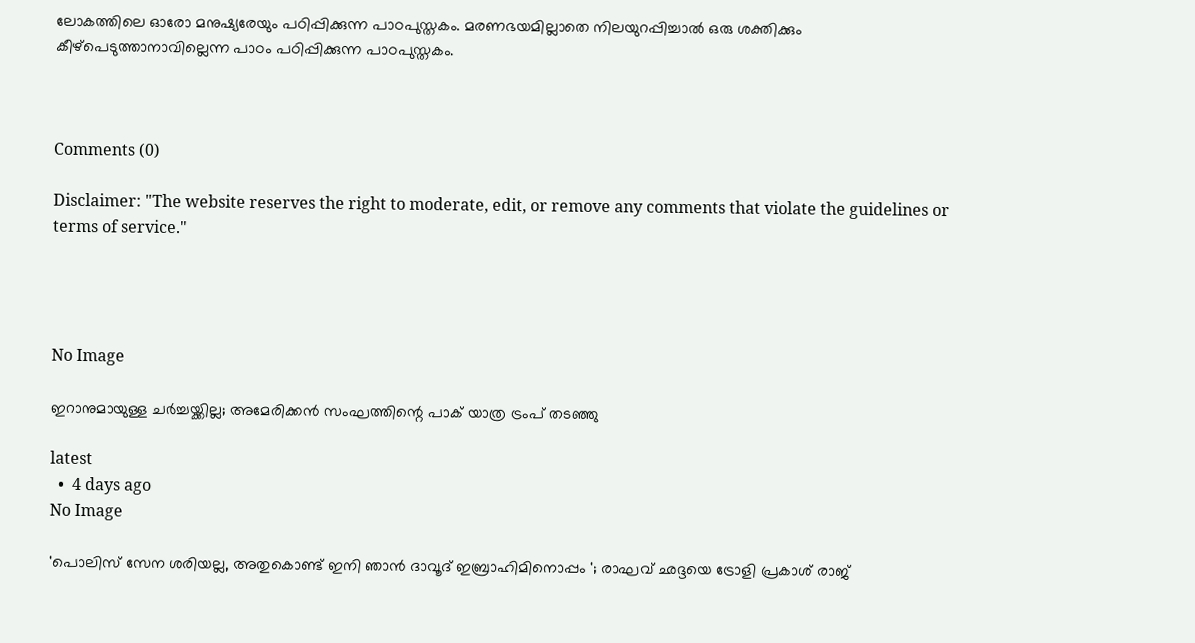ലോകത്തിലെ ഓരോ മനുഷ്യരേയും പഠിപ്പിക്കുന്ന പാഠപുസ്തകം. മരണഭയമില്ലാതെ നിലയുറപ്പിച്ചാല്‍ ഒരു ശക്തിക്കും കീഴ്‌പെടുത്താനാവില്ലെന്ന പാഠം പഠിപ്പിക്കുന്ന പാഠപുസ്തകം.



Comments (0)

Disclaimer: "The website reserves the right to moderate, edit, or remove any comments that violate the guidelines or terms of service."




No Image

ഇറാനുമായുള്ള ചർച്ചയ്ക്കില്ല; അമേരിക്കൻ സംഘത്തിന്റെ പാക് യാത്ര ട്രംപ് തടഞ്ഞു

latest
  •  4 days ago
No Image

'പൊലിസ് സേന ശരിയല്ല, അതുകൊണ്ട് ഇനി ഞാൻ ദാവൂദ് ഇബ്രാഹിമിനൊപ്പം '; രാഘവ് ഛദ്ദയെ ട്രോളി പ്രകാശ് രാജ്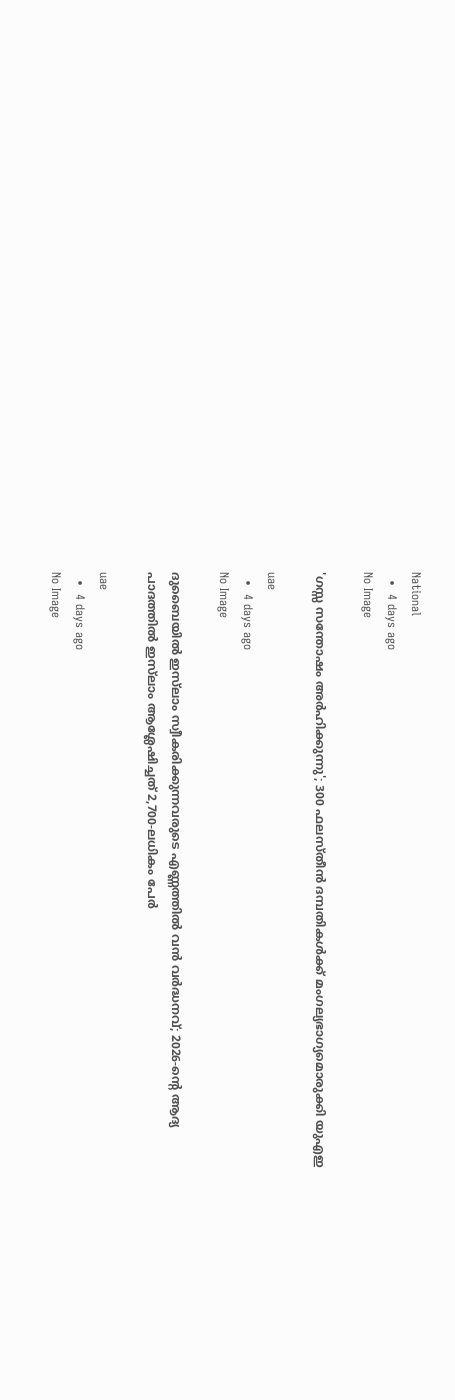National
  •  4 days ago
No Image

'ഗസ്സ സന്തോഷം അർഹിക്കുന്നു'; 300 ഫലസ്തീൻ ദമ്പതികൾക്ക് മംഗല്യഭാഗ്യമൊരുക്കി യുഎഇ

uae
  •  4 days ago
No Image

ദുബൈയിൽ ഇസ്‌ലാം സ്വീകരിക്കുന്നവരുടെ എണ്ണത്തിൽ വൻ വർദ്ധനവ്; 2026-ന്റെ ആദ്യ പാദത്തിൽ ഇസ്‌ലാം ആശ്ലേഷിച്ചത് 2,700-ലധികം പേർ

uae
  •  4 days ago
No Image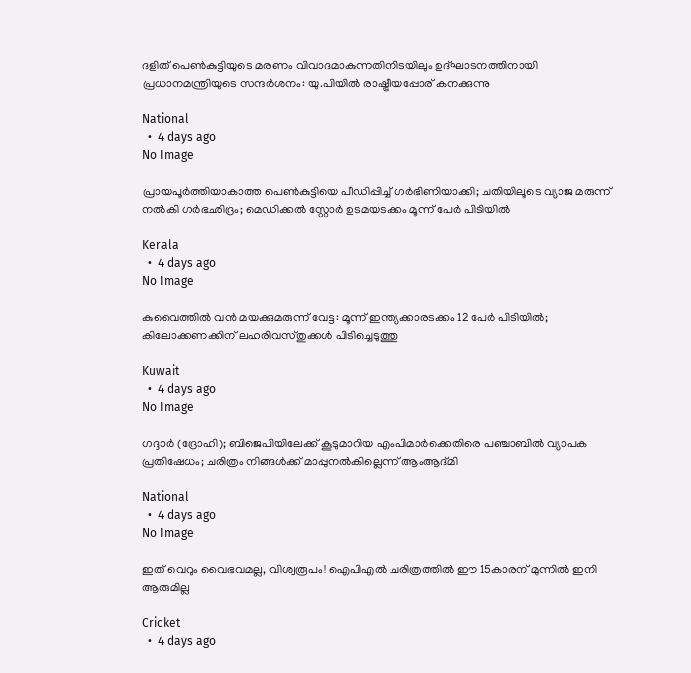ദളിത് പെൺകുട്ടിയുടെ മരണം വിവാദമാകുന്നതിനിടയിലും ഉദ്ഘാടനത്തിനായി പ്രധാനമന്ത്രിയുടെ സന്ദർശനം: യു.പിയിൽ രാഷ്ട്രീയപ്പോര് കനക്കുന്നു

National
  •  4 days ago
No Image

പ്രായപൂർത്തിയാകാത്ത പെൺകുട്ടിയെ പീഡിപ്പിച്ച് ഗർഭിണിയാക്കി; ചതിയിലൂടെ വ്യാജ മരുന്ന് നൽകി ഗർഭഛിദ്രം; മെഡിക്കൽ സ്റ്റോർ ഉടമയടക്കം മൂന്ന് പേർ പിടിയിൽ

Kerala
  •  4 days ago
No Image

കുവൈത്തിൽ വൻ മയക്കുമരുന്ന് വേട്ട: മൂന്ന് ഇന്ത്യക്കാരടക്കം 12 പേർ പിടിയിൽ; കിലോക്കണക്കിന് ലഹരിവസ്തുക്കൾ പിടിച്ചെടുത്തു

Kuwait
  •  4 days ago
No Image

ഗദ്ദാർ (ദ്രോഹി); ബിജെപിയിലേക്ക് കൂടുമാറിയ എംപിമാർക്കെതിരെ പഞ്ചാബിൽ വ്യാപക പ്രതിഷേധം; ചരിത്രം നിങ്ങൾക്ക് മാപ്പുനൽകില്ലെന്ന് ആംആദ്മി

National
  •  4 days ago
No Image

ഇത് വെറും വൈഭവമല്ല, വിശ്വരൂപം! ഐപിഎൽ ചരിത്രത്തിൽ ഈ 15കാരന് മുന്നിൽ ഇനി ആരുമില്ല

Cricket
  •  4 days ago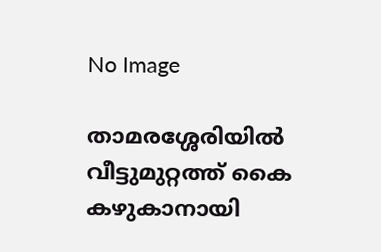No Image

താമരശ്ശേരിയില്‍ വീട്ടുമുറ്റത്ത് കൈ കഴുകാനായി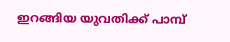ഇറങ്ങിയ യുവതിക്ക് പാമ്പ്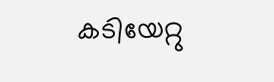കടിയേറ്റു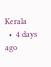Kerala
  •  4 days ago